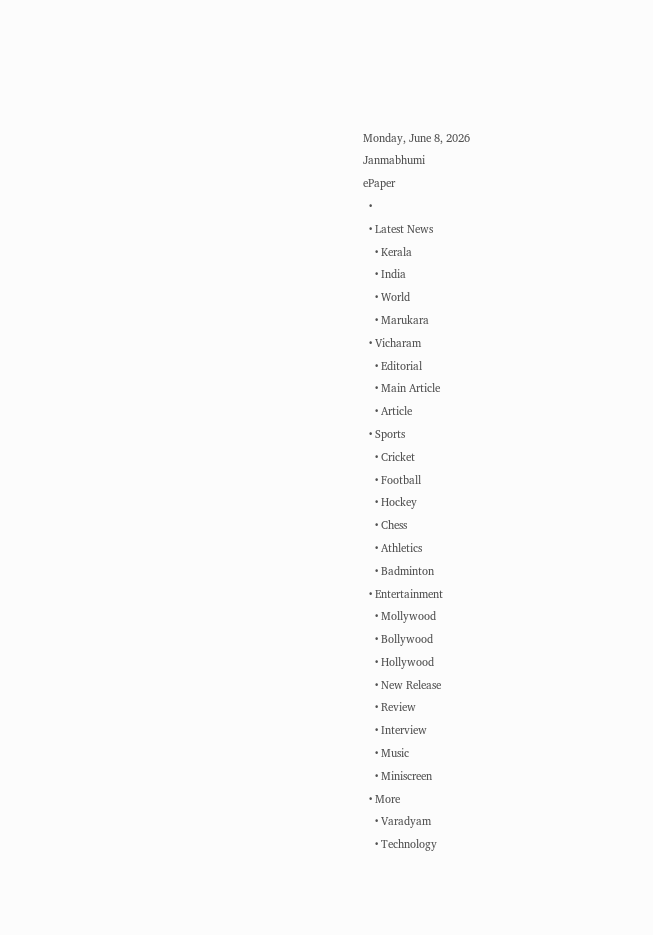Monday, June 8, 2026
Janmabhumi
ePaper
  •
  • Latest News
    • Kerala
    • India
    • World
    • Marukara
  • Vicharam
    • Editorial
    • Main Article
    • Article
  • Sports
    • Cricket
    • Football
    • Hockey
    • Chess
    • Athletics
    • Badminton
  • Entertainment
    • Mollywood
    • Bollywood
    • Hollywood
    • New Release
    • Review
    • Interview
    • Music
    • Miniscreen
  • More
    • Varadyam
    • Technology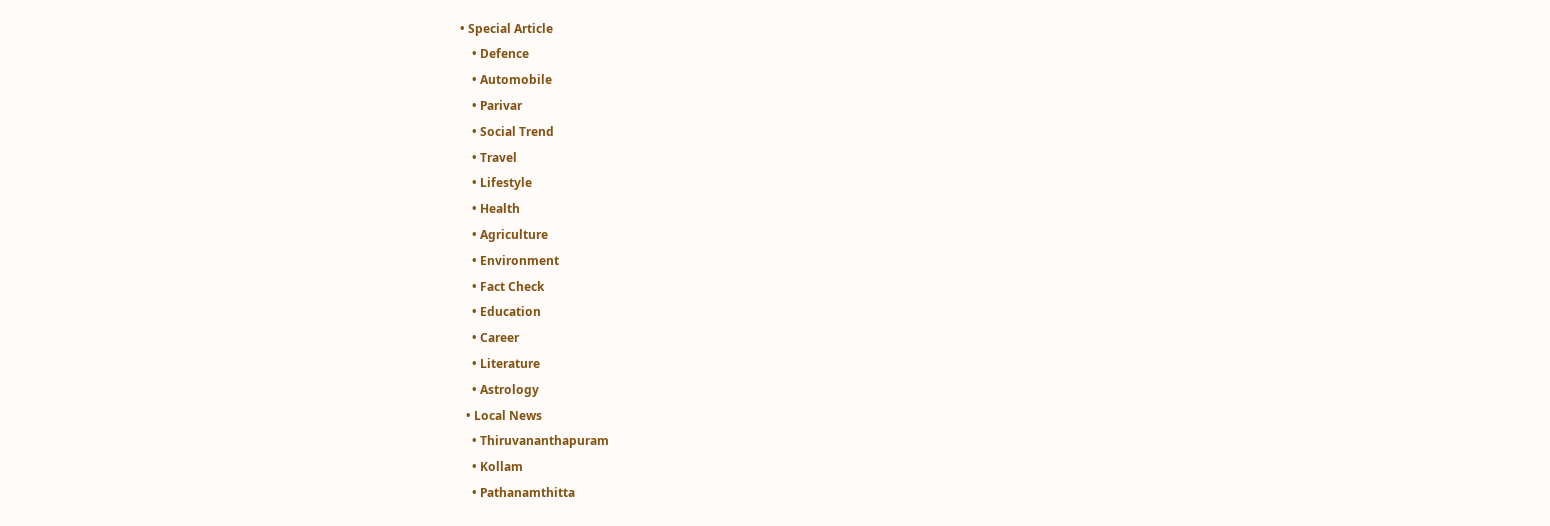• Special Article
    • Defence
    • Automobile
    • Parivar
    • Social Trend
    • Travel
    • Lifestyle
    • Health
    • Agriculture
    • Environment
    • Fact Check
    • Education
    • Career
    • Literature
    • Astrology
  • Local News
    • Thiruvananthapuram
    • Kollam
    • Pathanamthitta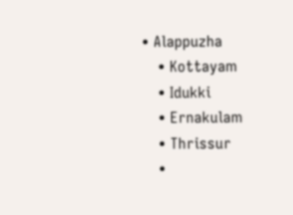• Alappuzha
    • Kottayam
    • Idukki
    • Ernakulam
    • Thrissur
    •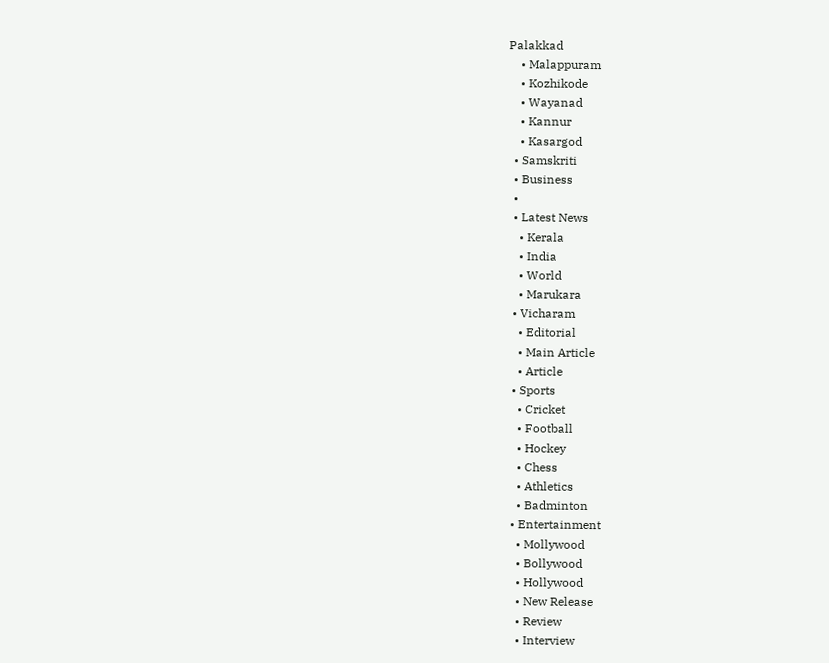Palakkad
    • Malappuram
    • Kozhikode
    • Wayanad
    • Kannur
    • Kasargod
  • Samskriti
  • Business
  •
  • Latest News
    • Kerala
    • India
    • World
    • Marukara
  • Vicharam
    • Editorial
    • Main Article
    • Article
  • Sports
    • Cricket
    • Football
    • Hockey
    • Chess
    • Athletics
    • Badminton
  • Entertainment
    • Mollywood
    • Bollywood
    • Hollywood
    • New Release
    • Review
    • Interview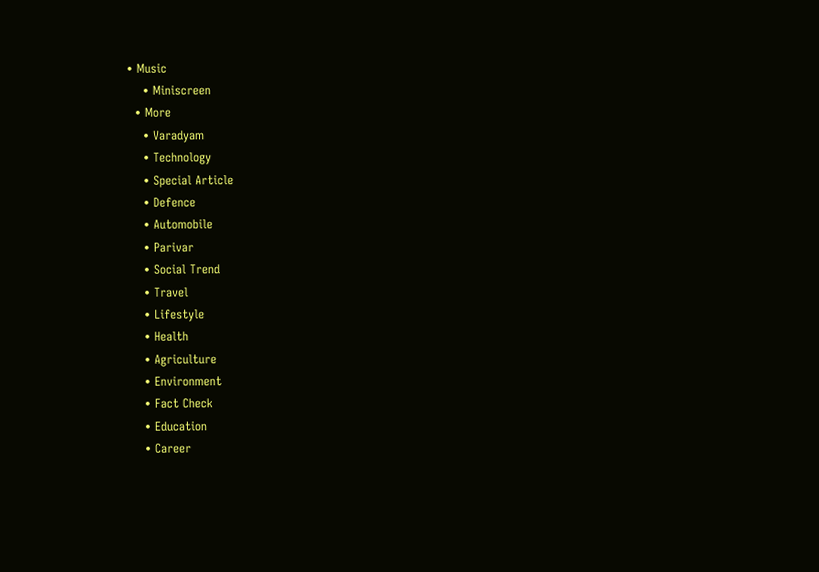• Music
    • Miniscreen
  • More
    • Varadyam
    • Technology
    • Special Article
    • Defence
    • Automobile
    • Parivar
    • Social Trend
    • Travel
    • Lifestyle
    • Health
    • Agriculture
    • Environment
    • Fact Check
    • Education
    • Career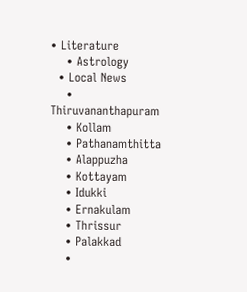• Literature
    • Astrology
  • Local News
    • Thiruvananthapuram
    • Kollam
    • Pathanamthitta
    • Alappuzha
    • Kottayam
    • Idukki
    • Ernakulam
    • Thrissur
    • Palakkad
    •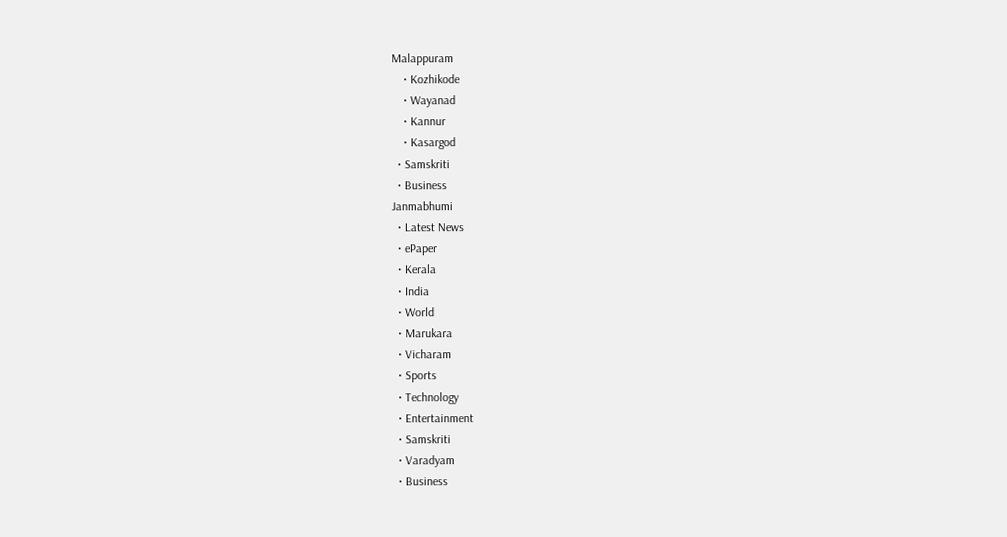Malappuram
    • Kozhikode
    • Wayanad
    • Kannur
    • Kasargod
  • Samskriti
  • Business
Janmabhumi
  • Latest News
  • ePaper
  • Kerala
  • India
  • World
  • Marukara
  • Vicharam
  • Sports
  • Technology
  • Entertainment
  • Samskriti
  • Varadyam
  • Business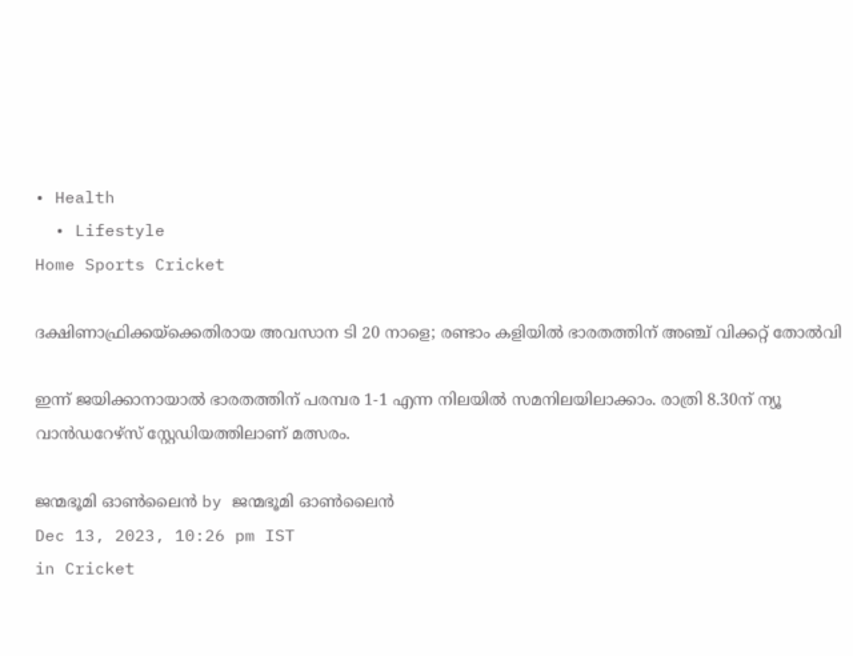• Health
  • Lifestyle
Home Sports Cricket

ദക്ഷിണാഫ്രിക്കയ്‌ക്കെതിരായ അവസാന ടി 20 നാളെ; രണ്ടാം കളിയില്‍ ഭാരതത്തിന് അഞ്ച് വിക്കറ്റ് തോല്‍വി

ഇന്ന് ജയിക്കാനായാല്‍ ഭാരതത്തിന് പരമ്പര 1-1 എന്ന നിലയില്‍ സമനിലയിലാക്കാം. രാത്രി 8.30ന് ന്യൂ വാന്‍ഡറേഴ്‌സ് സ്റ്റേഡിയത്തിലാണ് മത്സരം.

ജന്മഭൂമി ഓണ്‍ലൈന്‍ by ജന്മഭൂമി ഓണ്‍ലൈന്‍
Dec 13, 2023, 10:26 pm IST
in Cricket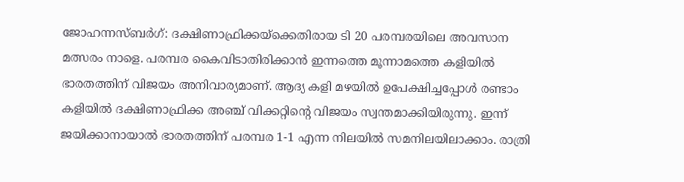ജോഹന്നസ്ബര്‍ഗ്: ദക്ഷിണാഫ്രിക്കയ്‌ക്കെതിരായ ടി 20 പരമ്പരയിലെ അവസാന മത്സരം നാളെ. പരമ്പര കൈവിടാതിരിക്കാന്‍ ഇന്നത്തെ മൂന്നാമത്തെ കളിയില്‍ ഭാരതത്തിന് വിജയം അനിവാര്യമാണ്. ആദ്യ കളി മഴയില്‍ ഉപേക്ഷിച്ചപ്പോള്‍ രണ്ടാം കളിയില്‍ ദക്ഷിണാഫ്രിക്ക അഞ്ച് വിക്കറ്റിന്റെ വിജയം സ്വന്തമാക്കിയിരുന്നു. ഇന്ന് ജയിക്കാനായാല്‍ ഭാരതത്തിന് പരമ്പര 1-1 എന്ന നിലയില്‍ സമനിലയിലാക്കാം. രാത്രി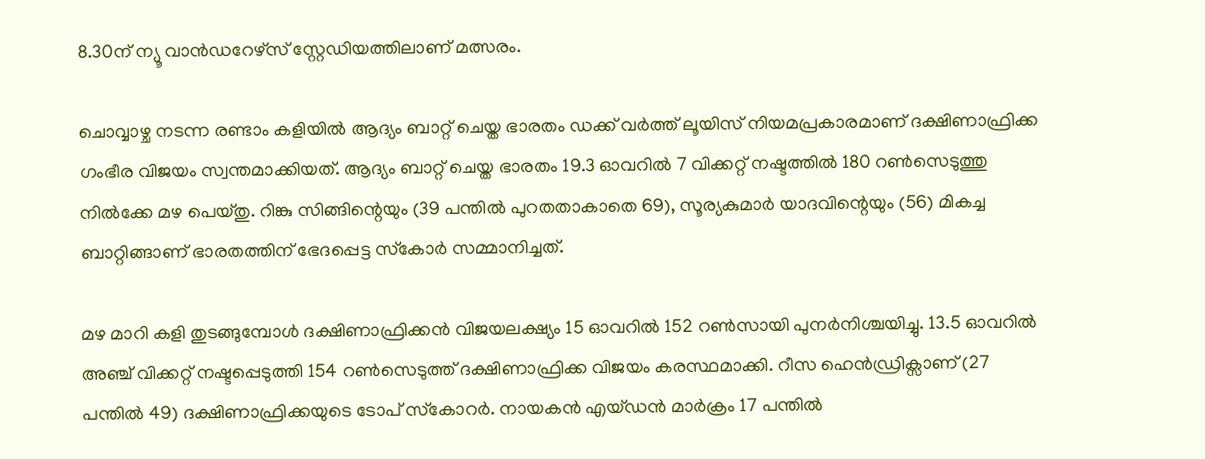8.30ന് ന്യൂ വാന്‍ഡറേഴ്‌സ് സ്റ്റേഡിയത്തിലാണ് മത്സരം.

ചൊവ്വാഴ്ച നടന്ന രണ്ടാം കളിയില്‍ ആദ്യം ബാറ്റ് ചെയ്ത ഭാരതം ഡക്ക് വര്‍ത്ത് ലൂയിസ് നിയമപ്രകാരമാണ് ദക്ഷിണാഫ്രിക്ക ഗംഭീര വിജയം സ്വന്തമാക്കിയത്. ആദ്യം ബാറ്റ് ചെയ്ത ഭാരതം 19.3 ഓവറില്‍ 7 വിക്കറ്റ് നഷ്ടത്തില്‍ 180 റണ്‍സെടുത്തു നില്‍ക്കേ മഴ പെയ്തു. റിങ്കു സിങ്ങിന്റെയും (39 പന്തില്‍ പുറതതാകാതെ 69), സൂര്യകുമാര്‍ യാദവിന്റെയും (56) മികച്ച ബാറ്റിങ്ങാണ് ഭാരതത്തിന് ഭേദപ്പെട്ട സ്‌കോര്‍ സമ്മാനിച്ചത്.

മഴ മാറി കളി തുടങ്ങുമ്പോള്‍ ദക്ഷിണാഫ്രിക്കന്‍ വിജയലക്ഷ്യം 15 ഓവറില്‍ 152 റണ്‍സായി പുനര്‍നിശ്ചയിച്ചു. 13.5 ഓവറില്‍ അഞ്ച് വിക്കറ്റ് നഷ്ടപ്പെടുത്തി 154 റണ്‍സെടുത്ത് ദക്ഷിണാഫ്രിക്ക വിജയം കരസ്ഥമാക്കി. റീസ ഹെന്‍ഡ്രിക്സാണ് (27 പന്തില്‍ 49) ദക്ഷിണാഫ്രിക്കയുടെ ടോപ് സ്‌കോറര്‍. നായകന്‍ എയ്ഡന്‍ മാര്‍ക്രം 17 പന്തില്‍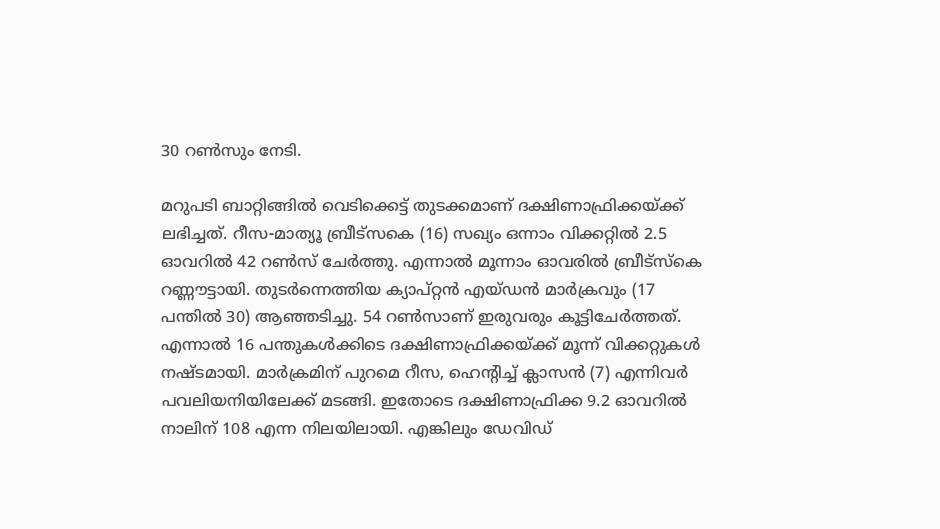30 റണ്‍സും നേടി.

മറുപടി ബാറ്റിങ്ങില്‍ വെടിക്കെട്ട് തുടക്കമാണ് ദക്ഷിണാഫ്രിക്കയ്‌ക്ക് ലഭിച്ചത്. റീസ-മാത്യൂ ബ്രീട്സകെ (16) സഖ്യം ഒന്നാം വിക്കറ്റില്‍ 2.5 ഓവറില്‍ 42 റണ്‍സ് ചേര്‍ത്തു. എന്നാല്‍ മൂന്നാം ഓവരില്‍ ബ്രീട്സ്‌കെ റണ്ണൗട്ടായി. തുടര്‍ന്നെത്തിയ ക്യാപ്റ്റന്‍ എയ്ഡന്‍ മാര്‍ക്രവും (17 പന്തില്‍ 30) ആഞ്ഞടിച്ചു. 54 റണ്‍സാണ് ഇരുവരും കൂട്ടിചേര്‍ത്തത്. എന്നാല്‍ 16 പന്തുകള്‍ക്കിടെ ദക്ഷിണാഫ്രിക്കയ്‌ക്ക് മൂന്ന് വിക്കറ്റുകള്‍ നഷ്ടമായി. മാര്‍ക്രമിന് പുറമെ റീസ, ഹെന്റിച്ച് ക്ലാസന്‍ (7) എന്നിവര്‍ പവലിയനിയിലേക്ക് മടങ്ങി. ഇതോടെ ദക്ഷിണാഫ്രിക്ക 9.2 ഓവറില്‍ നാലിന് 108 എന്ന നിലയിലായി. എങ്കിലും ഡേവിഡ്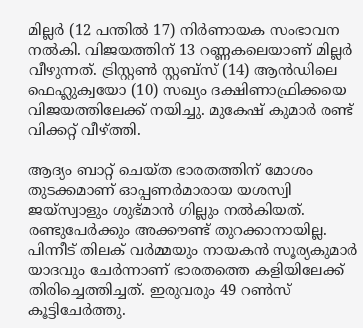മില്ലര്‍ (12 പന്തില്‍ 17) നിര്‍ണായക സംഭാവന നല്‍കി. വിജയത്തിന് 13 റണ്ണകലെയാണ് മില്ലര്‍ വീഴുന്നത്. ട്രിസ്റ്റണ്‍ സ്റ്റബ്സ് (14) ആന്‍ഡിലെ ഫെഹ്ലുക്വയോ (10) സഖ്യം ദക്ഷിണാഫ്രിക്കയെ വിജയത്തിലേക്ക് നയിച്ചു. മുകേഷ് കുമാര്‍ രണ്ട് വിക്കറ്റ് വീഴ്‌ത്തി.

ആദ്യം ബാറ്റ് ചെയ്ത ഭാരതത്തിന് മോശം തുടക്കമാണ് ഓപ്പണര്‍മാരായ യശസ്വി ജയ്‌സ്വാളും ശുഭ്മാന്‍ ഗില്ലും നല്‍കിയത്. രണ്ടുപേര്‍ക്കും അക്കൗണ്ട് തുറക്കാനായില്ല. പിന്നീട് തിലക് വര്‍മ്മയും നായകന്‍ സൂര്യകുമാര്‍ യാദവും ചേര്‍ന്നാണ് ഭാരതത്തെ കളിയിലേക്ക് തിരിച്ചെത്തിച്ചത്. ഇരുവരും 49 റണ്‍സ് കൂട്ടിചേര്‍ത്തു.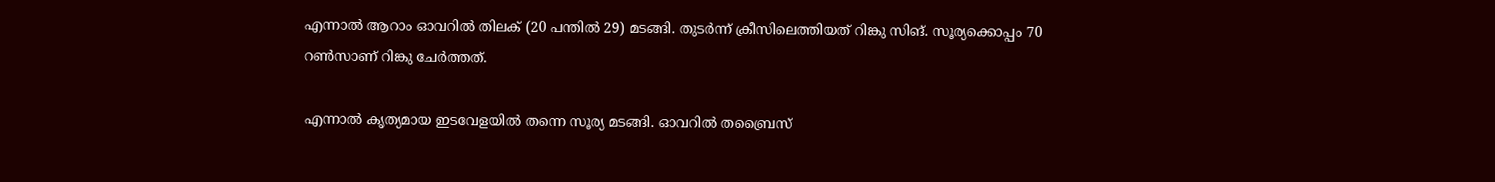എന്നാല്‍ ആറാം ഓവറില്‍ തിലക് (20 പന്തില്‍ 29) മടങ്ങി. തുടര്‍ന്ന് ക്രീസിലെത്തിയത് റിങ്കു സിങ്. സൂര്യക്കൊപ്പം 70 റണ്‍സാണ് റിങ്കു ചേര്‍ത്തത്.

എന്നാല്‍ കൃത്യമായ ഇടവേളയില്‍ തന്നെ സൂര്യ മടങ്ങി. ഓവറില്‍ തബ്രൈസ്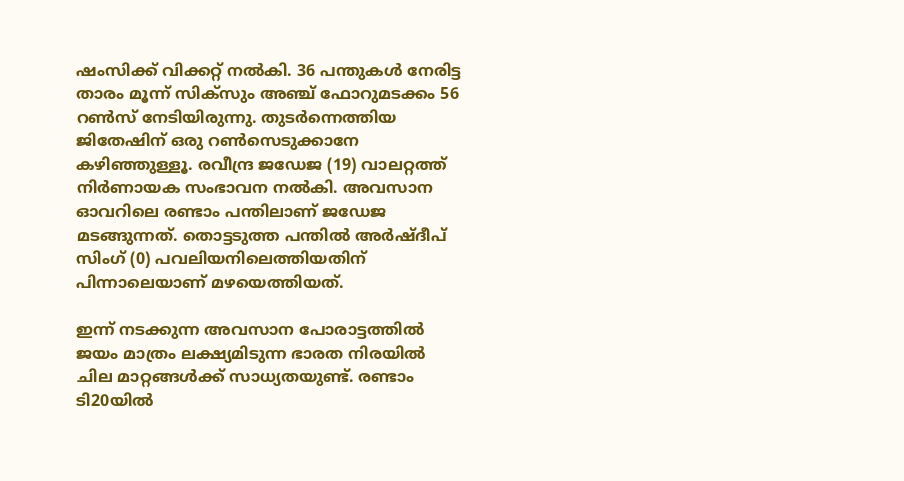ഷംസിക്ക് വിക്കറ്റ് നല്‍കി. 36 പന്തുകള്‍ നേരിട്ട താരം മൂന്ന് സിക്സും അഞ്ച് ഫോറുമടക്കം 56 റണ്‍സ് നേടിയിരുന്നു. തുടര്‍ന്നെത്തിയ ജിതേഷിന് ഒരു റണ്‍സെടുക്കാനേ കഴിഞ്ഞുള്ളൂ. രവീന്ദ്ര ജഡേജ (19) വാലറ്റത്ത് നിര്‍ണായക സംഭാവന നല്‍കി. അവസാന ഓവറിലെ രണ്ടാം പന്തിലാണ് ജഡേജ മടങ്ങുന്നത്. തൊട്ടടുത്ത പന്തില്‍ അര്‍ഷ്ദീപ് സിംഗ് (0) പവലിയനിലെത്തിയതിന് പിന്നാലെയാണ് മഴയെത്തിയത്.

ഇന്ന് നടക്കുന്ന അവസാന പോരാട്ടത്തില്‍ ജയം മാത്രം ലക്ഷ്യമിടുന്ന ഭാരത നിരയില്‍ ചില മാറ്റങ്ങള്‍ക്ക് സാധ്യതയുണ്ട്. രണ്ടാം ടി20യില്‍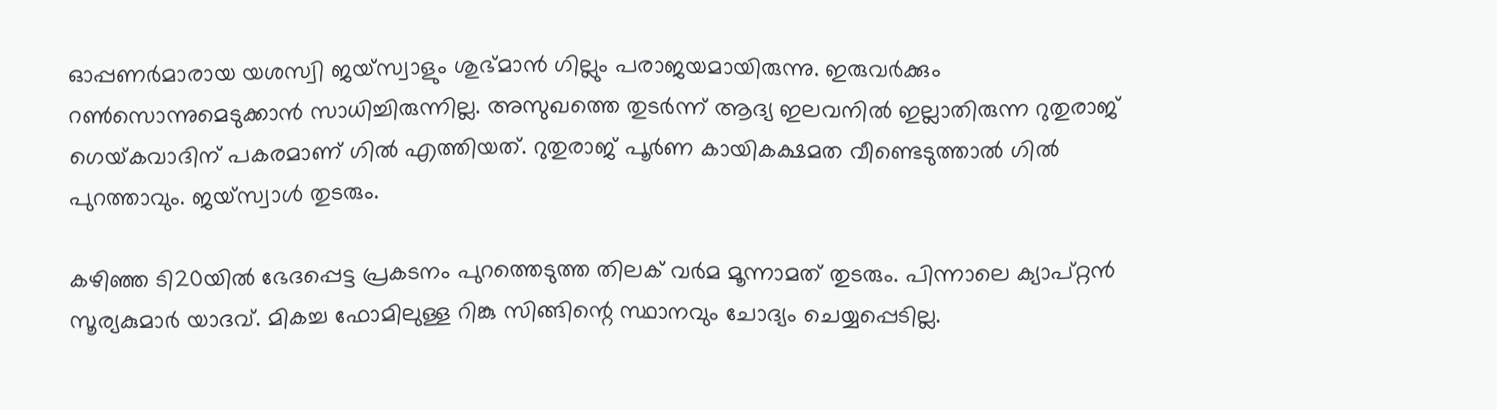ഓപ്പണര്‍മാരായ യശസ്വി ജയ്സ്വാളും ശുഭ്മാന്‍ ഗില്ലും പരാജയമായിരുന്നു. ഇരുവര്‍ക്കും റണ്‍സൊന്നുമെടുക്കാന്‍ സാധിച്ചിരുന്നില്ല. അസുഖത്തെ തുടര്‍ന്ന് ആദ്യ ഇലവനില്‍ ഇല്ലാതിരുന്ന റുതുരാജ് ഗെയ്‌കവാദിന് പകരമാണ് ഗില്‍ എത്തിയത്. റുതുരാജ് പൂര്‍ണ കായികക്ഷമത വീണ്ടെടുത്താല്‍ ഗില്‍ പുറത്താവും. ജയ്‌സ്വാള്‍ തുടരും.

കഴിഞ്ഞ ടി20യില്‍ ഭേദപ്പെട്ട പ്രകടനം പുറത്തെടുത്ത തിലക് വര്‍മ മൂന്നാമത് തുടരും. പിന്നാലെ ക്യാപ്റ്റന്‍ സൂര്യകുമാര്‍ യാദവ്. മികച്ച ഫോമിലുള്ള റിങ്കു സിങ്ങിന്റെ സ്ഥാനവും ചോദ്യം ചെയ്യപ്പെടില്ല.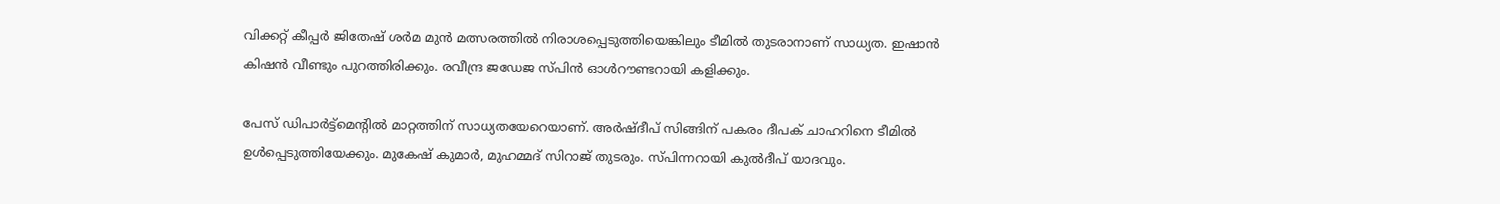വിക്കറ്റ് കീപ്പര്‍ ജിതേഷ് ശര്‍മ മുന്‍ മത്സരത്തില്‍ നിരാശപ്പെടുത്തിയെങ്കിലും ടീമില്‍ തുടരാനാണ് സാധ്യത. ഇഷാന്‍ കിഷന്‍ വീണ്ടും പുറത്തിരിക്കും. രവീന്ദ്ര ജഡേജ സ്പിന്‍ ഓള്‍റൗണ്ടറായി കളിക്കും.

പേസ് ഡിപാര്‍ട്ട്മെന്റില്‍ മാറ്റത്തിന് സാധ്യതയേറെയാണ്. അര്‍ഷ്ദീപ് സിങ്ങിന് പകരം ദീപക് ചാഹറിനെ ടീമില്‍ ഉള്‍പ്പെടുത്തിയേക്കും. മുകേഷ് കുമാര്‍, മുഹമ്മദ് സിറാജ് തുടരും. സ്പിന്നറായി കുല്‍ദീപ് യാദവും.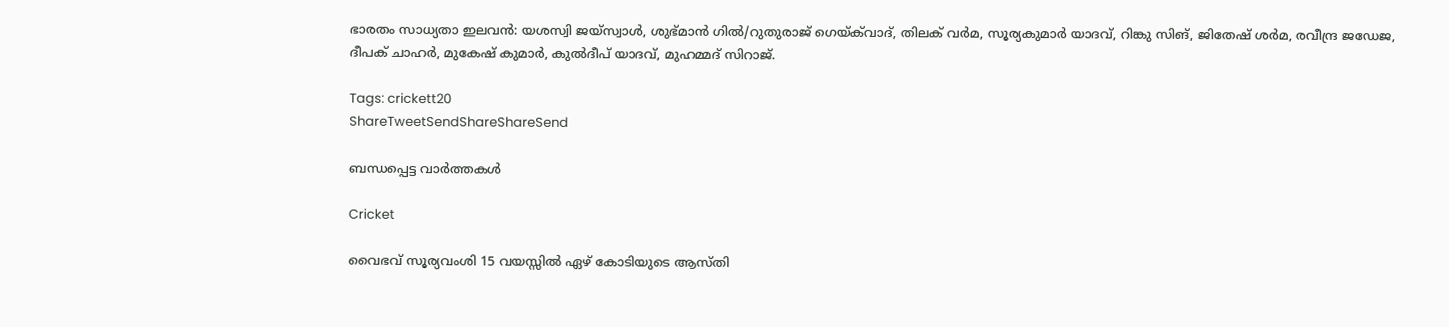ഭാരതം സാധ്യതാ ഇലവന്‍: യശസ്വി ജയ്സ്വാള്‍, ശുഭ്മാന്‍ ഗില്‍/റുതുരാജ് ഗെയ്‌ക്‌വാദ്, തിലക് വര്‍മ, സൂര്യകുമാര്‍ യാദവ്, റിങ്കു സിങ്, ജിതേഷ് ശര്‍മ, രവീന്ദ്ര ജഡേജ, ദീപക് ചാഹര്‍, മുകേഷ് കുമാര്‍, കുല്‍ദീപ് യാദവ്, മുഹമ്മദ് സിറാജ്.

Tags: crickett20
ShareTweetSendShareShareSend

ബന്ധപ്പെട്ട വാര്‍ത്തകള്‍

Cricket

വൈഭവ് സൂര്യവംശി 15 വയസ്സിൽ ഏഴ് കോടിയുടെ ആസ്തി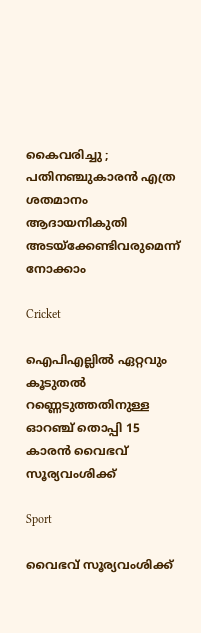കൈവരിച്ചു ; പതിനഞ്ചുകാരൻ എത്ര ശതമാനം ആദായനികുതി അടയ്‌ക്കേണ്ടിവരുമെന്ന് നോക്കാം

Cricket

ഐപിഎല്ലില്‍ ഏറ്റവും കൂടുതല്‍ റണ്ണെടുത്തതിനുള്ള ഓറഞ്ച് തൊപ്പി 15 കാരന്‍ വൈഭവ് സൂര്യവംശിക്ക്

Sport

വൈഭവ് സൂര്യവംശിക്ക്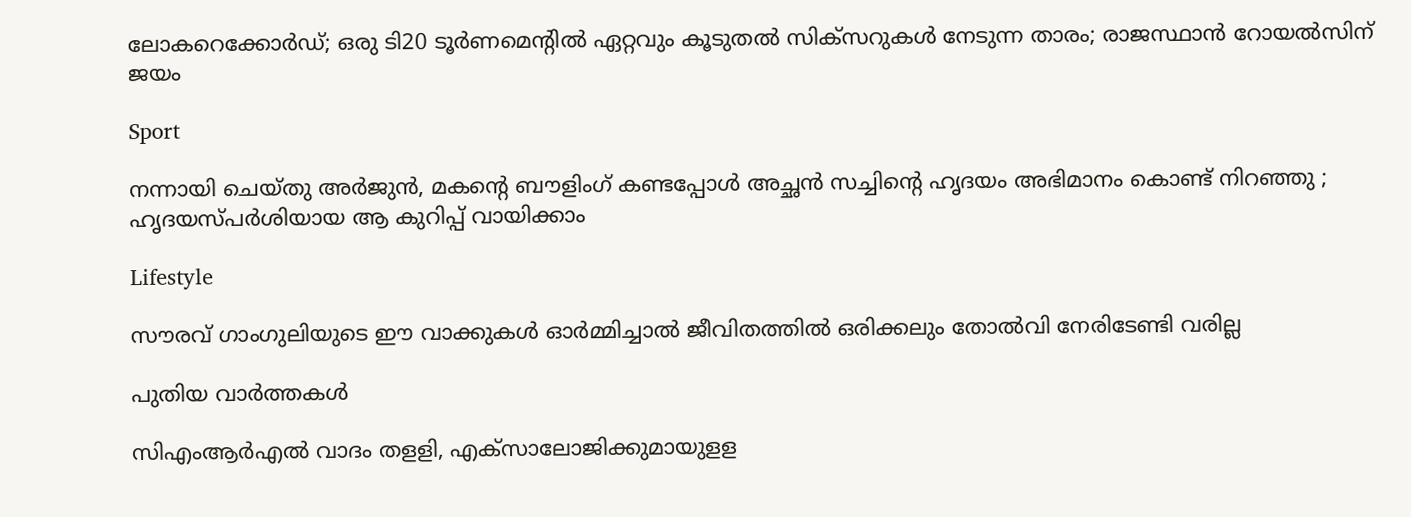ലോകറെക്കോര്‍ഡ്; ഒരു ടി20 ടൂര്‍ണമെന്റില്‍ ഏറ്റവും കൂടുതല്‍ സിക്സറുകള്‍ നേടുന്ന താരം; രാജസ്ഥാന്‍ റോയല്‍സിന് ജയം

Sport

നന്നായി ചെയ്തു അർജുൻ, മകന്റെ ബൗളിംഗ് കണ്ടപ്പോൾ അച്ഛൻ സച്ചിന്റെ ഹൃദയം അഭിമാനം കൊണ്ട് നിറഞ്ഞു ;  ഹൃദയസ്പർശിയായ ആ കുറിപ്പ് വായിക്കാം

Lifestyle

സൗരവ് ഗാംഗുലിയുടെ ഈ വാക്കുകൾ ഓർമ്മിച്ചാൽ ജീവിതത്തിൽ ഒരിക്കലും തോൽവി നേരിടേണ്ടി വരില്ല

പുതിയ വാര്‍ത്തകള്‍

സിഎംആര്‍എല്‍ വാദം തളളി, എക്‌സാലോജിക്കുമായുളള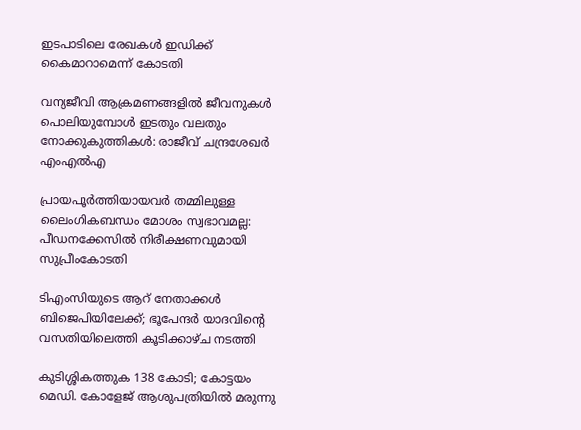ഇടപാടിലെ രേഖകള്‍ ഇഡിക്ക് കൈമാറാമെന്ന് കോടതി

വന്യജീവി ആക്രമണങ്ങളിൽ ജീവനുകൾ പൊലിയുമ്പോൾ ഇടതും വലതും നോക്കുകുത്തികൾ: രാജീവ് ചന്ദ്രശേഖർ എംഎൽഎ

പ്രായപൂർത്തിയായവർ തമ്മിലുള്ള ലൈംഗികബന്ധം മോശം സ്വഭാവമല്ല: പീഡനക്കേസിൽ നിരീക്ഷണവുമായി സുപ്രീംകോടതി

ടിഎംസിയുടെ ആറ് നേതാക്കൾ ബിജെപിയിലേക്ക്; ഭൂപേന്ദർ യാദവിന്റെ വസതിയിലെത്തി കൂടിക്കാഴ്ച നടത്തി

കുടിശ്ശികത്തുക 138 കോടി; കോട്ടയം മെഡി. കോളേജ് ആശുപത്രിയിൽ മരുന്നു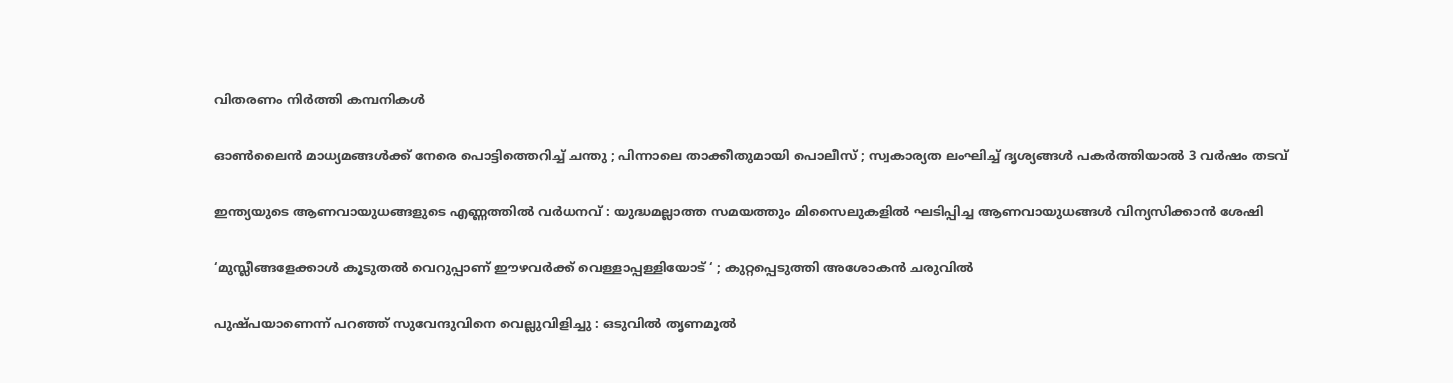വിതരണം നിര്‍ത്തി കമ്പനികള്‍

ഓൺലൈൻ മാധ്യമങ്ങൾക്ക് നേരെ പൊട്ടിത്തെറിച്ച് ചന്തു ; പിന്നാലെ താക്കീതുമായി പൊലീസ് ; സ്വകാര്യത ലംഘിച്ച് ദൃശ്യങ്ങൾ പകർത്തിയാൽ 3 വർഷം തടവ്

ഇന്ത്യയുടെ ആണവായുധങ്ങളുടെ എണ്ണത്തിൽ വർധനവ് : യുദ്ധമല്ലാത്ത സമയത്തും മിസൈലുകളിൽ ഘടിപ്പിച്ച ആണവായുധങ്ങൾ വിന്യസിക്കാൻ ശേഷി

‘മുസ്ലീങ്ങളേക്കാൾ കൂടുതൽ വെറുപ്പാണ് ഈഴവർക്ക് വെള്ളാപ്പള്ളിയോട് ‘ ; കുറ്റപ്പെടുത്തി അശോകൻ ചരുവിൽ

പുഷ്പയാണെന്ന് പറഞ്ഞ് സുവേന്ദുവിനെ വെല്ലുവിളിച്ചു : ഒടുവിൽ തൃണമൂൽ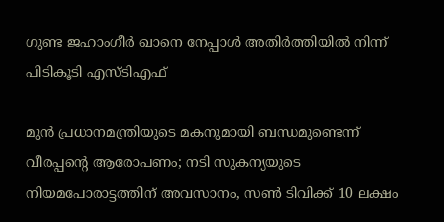ഗുണ്ട ജഹാംഗീർ ഖാനെ നേപ്പാൾ അതിർത്തിയിൽ നിന്ന് പിടികൂടി എസ്ടിഎഫ്

മുൻ പ്രധാനമന്ത്രിയുടെ മകനുമായി ബന്ധമുണ്ടെന്ന് വീരപ്പന്റെ ആരോപണം; നടി സുകന്യയുടെ നിയമപോരാട്ടത്തിന് അവസാനം, സൺ ടിവിക്ക് 10 ലക്ഷം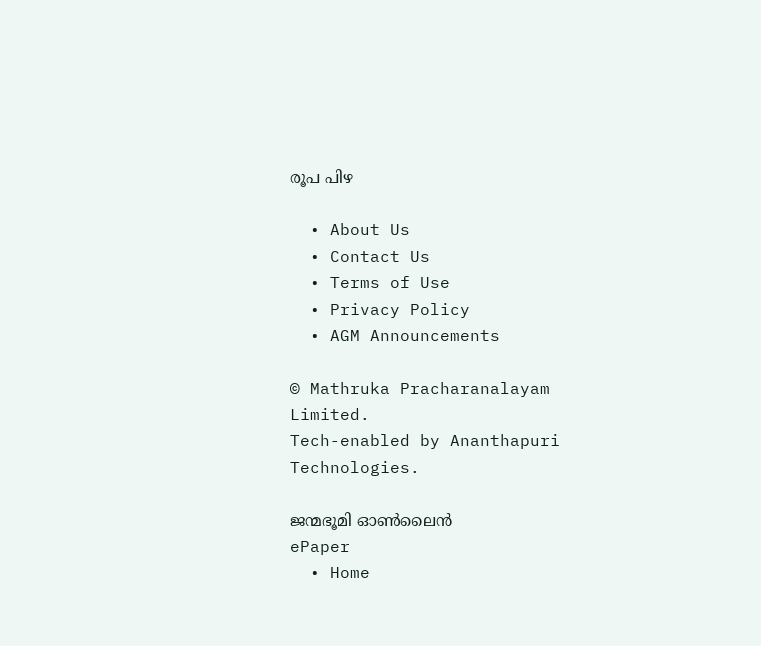രൂപ പിഴ

  • About Us
  • Contact Us
  • Terms of Use
  • Privacy Policy
  • AGM Announcements

© Mathruka Pracharanalayam Limited.
Tech-enabled by Ananthapuri Technologies.

ജന്മഭൂമി ഓണ്‍ലൈന്‍
ePaper
  • Home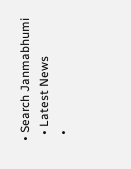• Search Janmabhumi
  • Latest News
  •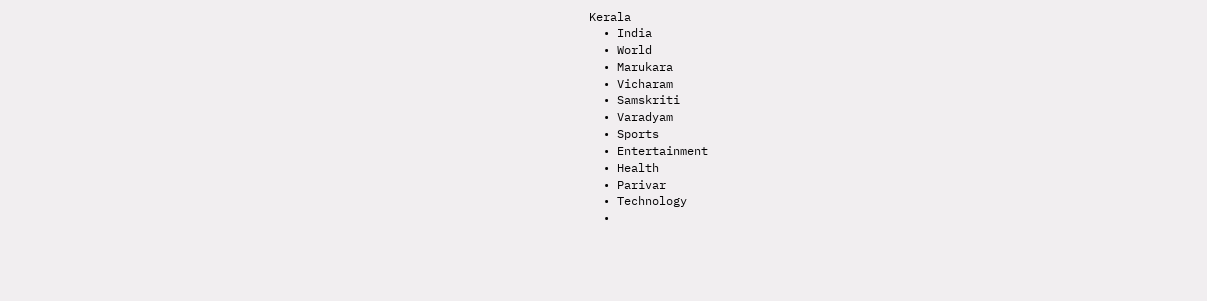Kerala
  • India
  • World
  • Marukara
  • Vicharam
  • Samskriti
  • Varadyam
  • Sports
  • Entertainment
  • Health
  • Parivar
  • Technology
  •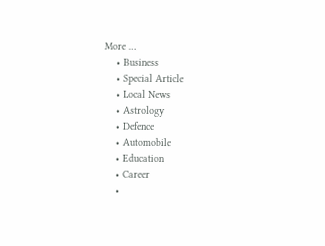More …
    • Business
    • Special Article
    • Local News
    • Astrology
    • Defence
    • Automobile
    • Education
    • Career
    •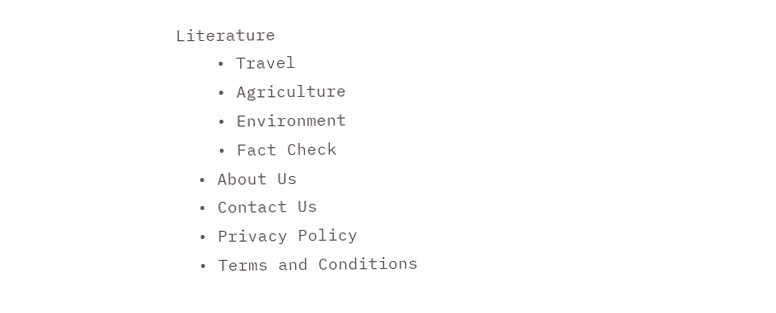Literature
    • Travel
    • Agriculture
    • Environment
    • Fact Check
  • About Us
  • Contact Us
  • Privacy Policy
  • Terms and Conditions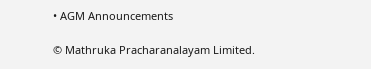• AGM Announcements

© Mathruka Pracharanalayam Limited.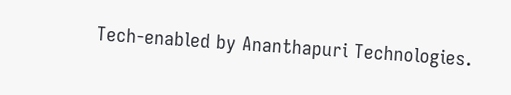Tech-enabled by Ananthapuri Technologies.